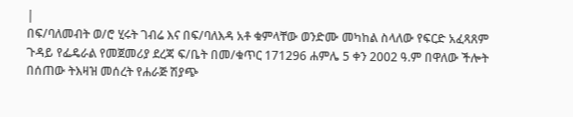|
በፍ/ባለመብት ወ/ሮ ሂሩት ገብሬ እና በፍ/ባለእዳ አቶ ቁምላቸው ወንድሙ መካከል ስላለው የፍርድ አፈጻጸም ጉዳይ የፌዴራል የመጀመሪያ ደረጃ ፍ/ቤት በመ/ቁጥር 171296 ሐምሌ 5 ቀን 2002 ዓ.ም በዋለው ችሎት በሰጠው ትእዛዝ መሰረት የሐራጅ ሽያጭ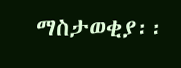ማስታወቂያ፡፡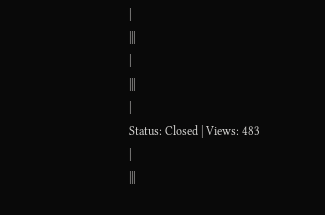|
|||
|
|||
|
Status: Closed | Views: 483
|
|||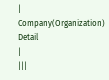|
Company(Organization) Detail
|
|||